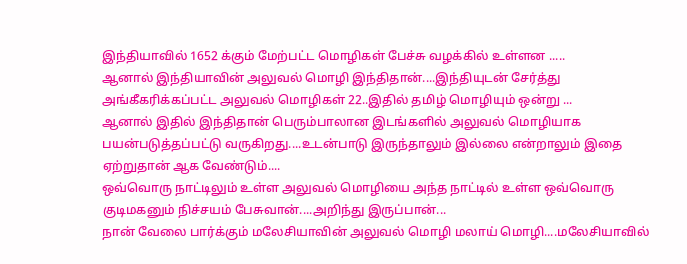இந்தியாவில் 1652 க்கும் மேற்பட்ட மொழிகள் பேச்சு வழக்கில் உள்ளன .....
ஆனால் இந்தியாவின் அலுவல் மொழி இந்திதான்....இந்தியுடன் சேர்த்து அங்கீகரிக்கப்பட்ட அலுவல் மொழிகள் 22..இதில் தமிழ் மொழியும் ஒன்று ...
ஆனால் இதில் இந்திதான் பெரும்பாலான இடங்களில் அலுவல் மொழியாக பயன்படுத்தப்பட்டு வருகிறது....உடன்பாடு இருந்தாலும் இல்லை என்றாலும் இதை ஏற்றுதான் ஆக வேண்டும்....
ஒவ்வொரு நாட்டிலும் உள்ள அலுவல் மொழியை அந்த நாட்டில் உள்ள ஒவ்வொரு குடிமகனும் நிச்சயம் பேசுவான்....அறிந்து இருப்பான்...
நான் வேலை பார்க்கும் மலேசியாவின் அலுவல் மொழி மலாய் மொழி....மலேசியாவில்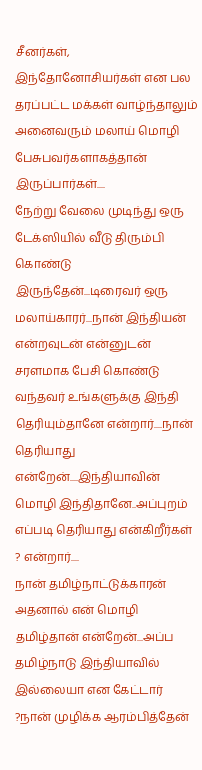சீனர்கள், இந்தோனோசியர்கள் என பல தரப்பட்ட மக்கள் வாழ்ந்தாலும் அனைவரும் மலாய் மொழி பேசுபவர்களாகத்தான் இருப்பார்கள்....
நேற்று வேலை முடிந்து ஒரு டேக்ஸியில் வீடு திரும்பி கொண்டு இருந்தேன்...டிரைவர் ஒரு மலாய்காரர்...நான் இந்தியன் என்றவுடன் என்னுடன் சரளமாக பேசி கொண்டு வந்தவர் உங்களுக்கு இந்தி தெரியும்தானே என்றார்....நான் தெரியாது என்றேன்....இந்தியாவின் மொழி இந்திதானே..அப்புறம் எப்படி தெரியாது என்கிறீர்கள் ? என்றார்....
நான் தமிழ்நாட்டுக்காரன் அதனால் என் மொழி தமிழ்தான் என்றேன்...அப்ப தமிழ்நாடு இந்தியாவில் இல்லையா என கேட்டார் ?நான் முழிக்க ஆரம்பித்தேன்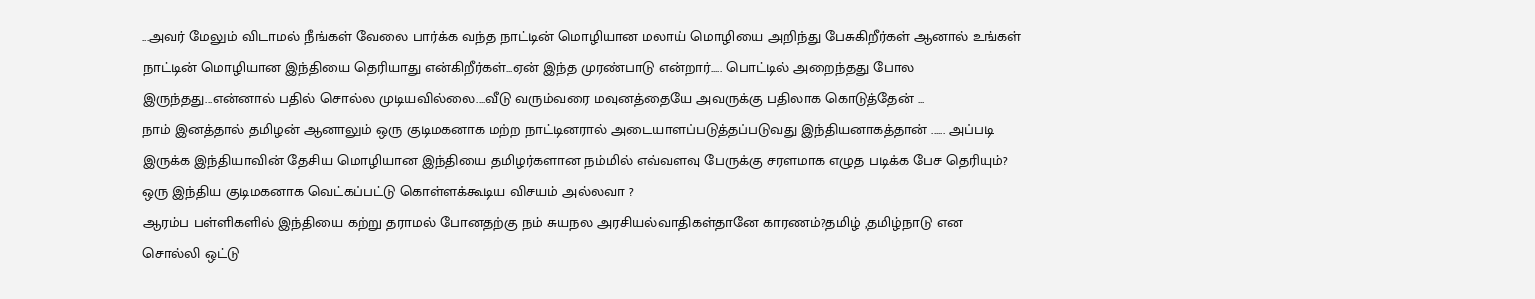...அவர் மேலும் விடாமல் நீங்கள் வேலை பார்க்க வந்த நாட்டின் மொழியான மலாய் மொழியை அறிந்து பேசுகிறீர்கள் ஆனால் உங்கள் நாட்டின் மொழியான இந்தியை தெரியாது என்கிறீர்கள்...ஏன் இந்த முரண்பாடு என்றார்..... பொட்டில் அறைந்தது போல இருந்தது...என்னால் பதில் சொல்ல முடியவில்லை....வீடு வரும்வரை மவுனத்தையே அவருக்கு பதிலாக கொடுத்தேன் ...
நாம் இனத்தால் தமிழன் ஆனாலும் ஒரு குடிமகனாக மற்ற நாட்டினரால் அடையாளப்படுத்தப்படுவது இந்தியனாகத்தான் ...... அப்படி இருக்க இந்தியாவின் தேசிய மொழியான இந்தியை தமிழர்களான நம்மில் எவ்வளவு பேருக்கு சரளமாக எழுத படிக்க பேச தெரியும்?
ஒரு இந்திய குடிமகனாக வெட்கப்பட்டு கொள்ளக்கூடிய விசயம் அல்லவா ?
ஆரம்ப பள்ளிகளில் இந்தியை கற்று தராமல் போனதற்கு நம் சுயநல அரசியல்வாதிகள்தானே காரணம்?தமிழ் ,தமிழ்நாடு என சொல்லி ஒட்டு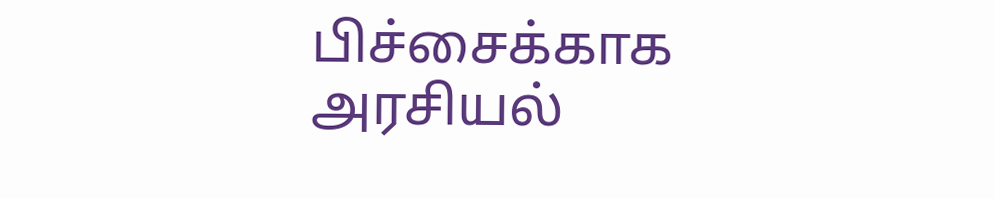பிச்சைக்காக அரசியல்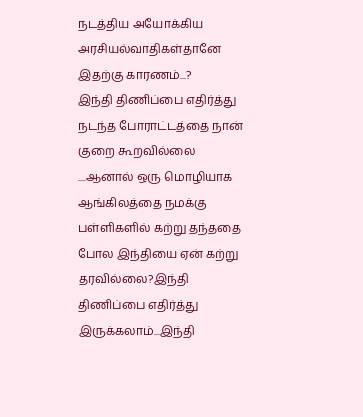நடத்திய அயோக்கிய அரசியல்வாதிகள்தானே இதற்கு காரணம்...?
இந்தி திணிப்பை எதிர்த்து நடந்த போராட்டத்தை நான் குறை கூறவில்லை ....ஆனால் ஒரு மொழியாக ஆங்கிலத்தை நமக்கு பள்ளிகளில் கற்று தந்ததை போல இந்தியை ஏன் கற்று தரவில்லை?இந்தி திணிப்பை எதிர்த்து இருக்கலாம்...இந்தி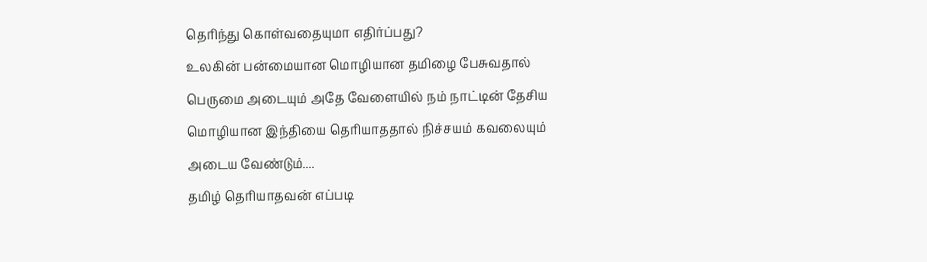தெரிந்து கொள்வதையுமா எதிர்ப்பது?
உலகின் பன்மையான மொழியான தமிழை பேசுவதால் பெருமை அடையும் அதே வேளையில் நம் நாட்டின் தேசிய மொழியான இந்தியை தெரியாததால் நிச்சயம் கவலையும் அடைய வேண்டும்....
தமிழ் தெரியாதவன் எப்படி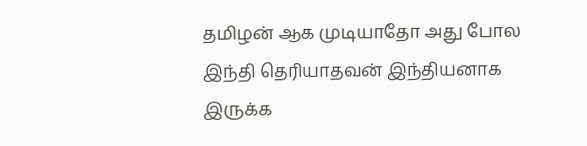தமிழன் ஆக முடியாதோ அது போல இந்தி தெரியாதவன் இந்தியனாக இருக்க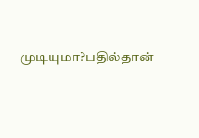முடியுமா?பதில்தான்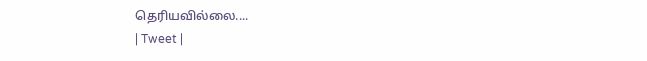தெரியவில்லை....
| Tweet |